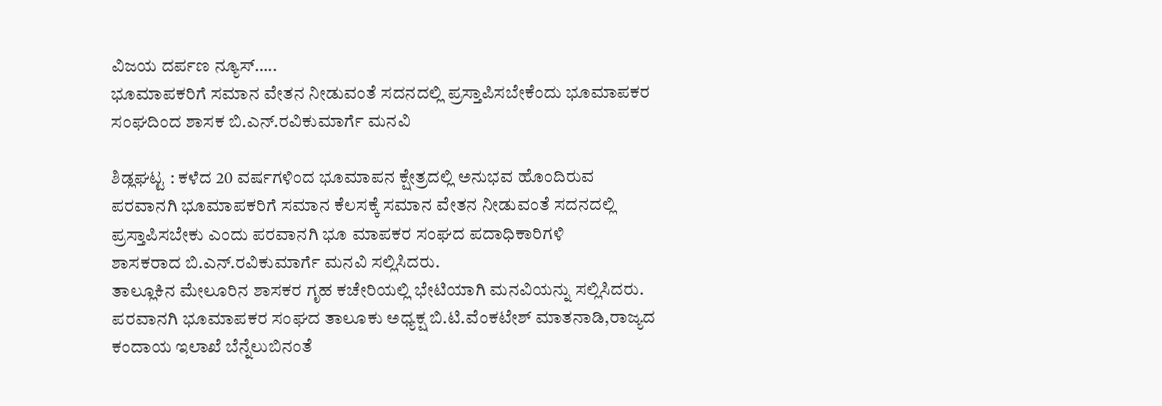ವಿಜಯ ದರ್ಪಣ ನ್ಯೂಸ್…..
ಭೂಮಾಪಕರಿಗೆ ಸಮಾನ ವೇತನ ನೀಡುವಂತೆ ಸದನದಲ್ಲಿ ಪ್ರಸ್ತಾಪಿಸಬೇಕೆಂದು ಭೂಮಾಪಕರ ಸಂಘದಿಂದ ಶಾಸಕ ಬಿ.ಎನ್.ರವಿಕುಮಾರ್ಗೆ ಮನವಿ

ಶಿಡ್ಲಘಟ್ಟ : ಕಳೆದ 20 ವರ್ಷಗಳಿಂದ ಭೂಮಾಪನ ಕ್ಷೇತ್ರದಲ್ಲಿ ಅನುಭವ ಹೊಂದಿರುವ ಪರವಾನಗಿ ಭೂಮಾಪಕರಿಗೆ ಸಮಾನ ಕೆಲಸಕ್ಕೆ ಸಮಾನ ವೇತನ ನೀಡುವಂತೆ ಸದನದಲ್ಲಿ ಪ್ರಸ್ತಾಪಿಸಬೇಕು ಎಂದು ಪರವಾನಗಿ ಭೂ ಮಾಪಕರ ಸಂಘದ ಪದಾಧಿಕಾರಿಗಳಿ
ಶಾಸಕರಾದ ಬಿ.ಎನ್.ರವಿಕುಮಾರ್ಗೆ ಮನವಿ ಸಲ್ಲಿಸಿದರು.
ತಾಲ್ಲೂಕಿನ ಮೇಲೂರಿನ ಶಾಸಕರ ಗೃಹ ಕಚೇರಿಯಲ್ಲಿ ಭೇಟಿಯಾಗಿ ಮನವಿಯನ್ನು ಸಲ್ಲಿಸಿದರು.
ಪರವಾನಗಿ ಭೂಮಾಪಕರ ಸಂಘದ ತಾಲೂಕು ಅಧ್ಯಕ್ಷ ಬಿ.ಟಿ.ವೆಂಕಟೇಶ್ ಮಾತನಾಡಿ,ರಾಜ್ಯದ ಕಂದಾಯ ಇಲಾಖೆ ಬೆನ್ನೆಲುಬಿನಂತೆ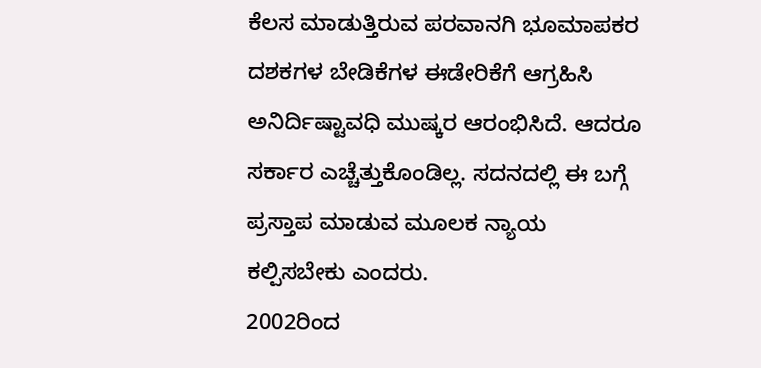ಕೆಲಸ ಮಾಡುತ್ತಿರುವ ಪರವಾನಗಿ ಭೂಮಾಪಕರ ದಶಕಗಳ ಬೇಡಿಕೆಗಳ ಈಡೇರಿಕೆಗೆ ಆಗ್ರಹಿಸಿ ಅನಿರ್ದಿಷ್ಟಾವಧಿ ಮುಷ್ಕರ ಆರಂಭಿಸಿದೆ. ಆದರೂ ಸರ್ಕಾರ ಎಚ್ಚೆತ್ತುಕೊಂಡಿಲ್ಲ. ಸದನದಲ್ಲಿ ಈ ಬಗ್ಗೆ ಪ್ರಸ್ತಾಪ ಮಾಡುವ ಮೂಲಕ ನ್ಯಾಯ ಕಲ್ಪಿಸಬೇಕು ಎಂದರು.
2002ರಿಂದ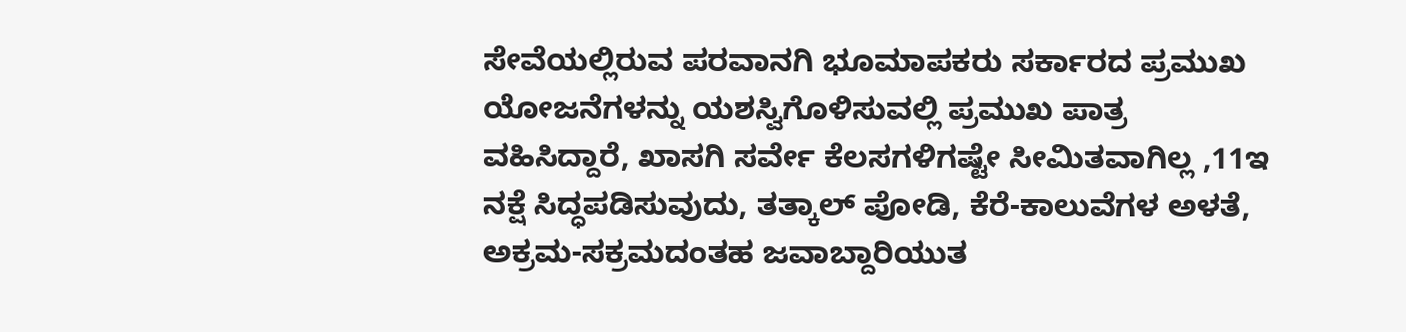ಸೇವೆಯಲ್ಲಿರುವ ಪರವಾನಗಿ ಭೂಮಾಪಕರು ಸರ್ಕಾರದ ಪ್ರಮುಖ ಯೋಜನೆಗಳನ್ನು ಯಶಸ್ವಿಗೊಳಿಸುವಲ್ಲಿ ಪ್ರಮುಖ ಪಾತ್ರ ವಹಿಸಿದ್ದಾರೆ, ಖಾಸಗಿ ಸರ್ವೇ ಕೆಲಸಗಳಿಗಷ್ಟೇ ಸೀಮಿತವಾಗಿಲ್ಲ ,11ಇ ನಕ್ಷೆ ಸಿದ್ಧಪಡಿಸುವುದು, ತತ್ಕಾಲ್ ಪೋಡಿ, ಕೆರೆ-ಕಾಲುವೆಗಳ ಅಳತೆ, ಅಕ್ರಮ-ಸಕ್ರಮದಂತಹ ಜವಾಬ್ದಾರಿಯುತ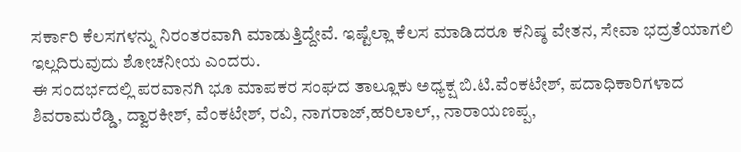ಸರ್ಕಾರಿ ಕೆಲಸಗಳನ್ನು ನಿರಂತರವಾಗಿ ಮಾಡುತ್ತಿದ್ದೇವೆ. ಇಷ್ಟೆಲ್ಲಾ ಕೆಲಸ ಮಾಡಿದರೂ ಕನಿಷ್ಠ ವೇತನ, ಸೇವಾ ಭದ್ರತೆಯಾಗಲಿ ಇಲ್ಲದಿರುವುದು ಶೋಚನೀಯ ಎಂದರು.
ಈ ಸಂದರ್ಭದಲ್ಲಿ ಪರವಾನಗಿ ಭೂ ಮಾಪಕರ ಸಂಘದ ತಾಲ್ಲೂಕು ಅಧ್ಯಕ್ಷ ಬಿ.ಟಿ.ವೆಂಕಟೇಶ್, ಪದಾಧಿಕಾರಿಗಳಾದ ಶಿವರಾಮರೆಡ್ಡಿ, ದ್ವಾರಕೀಶ್, ವೆಂಕಟೇಶ್, ರವಿ, ನಾಗರಾಜ್,ಹರಿಲಾಲ್,, ನಾರಾಯಣಪ್ಪ,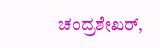ಚಂದ್ರಶೇಖರ್,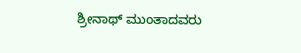ಶ್ರೀನಾಥ್ ಮುಂತಾದವರು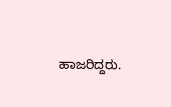ಹಾಜರಿದ್ದರು.